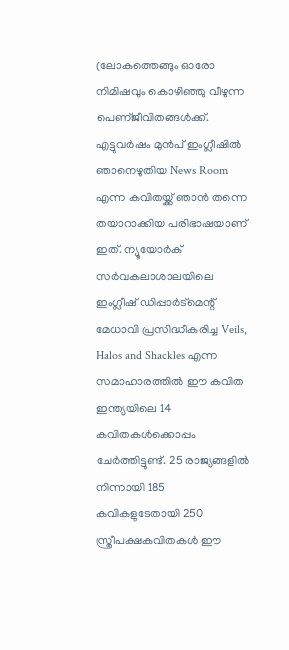(ലോകത്തെങ്ങും ഓരോ നിമിഷവും കൊഴിഞ്ഞു വീഴുന്ന പെണ്ജീവിതങ്ങൾക്ക്. എട്ടുവർഷം മുൻപ് ഇംഗ്ലീഷിൽ ഞാനെഴുതിയ News Room എന്ന കവിതയ്ക്ക് ഞാൻ തന്നെ തയാറാക്കിയ പരിഭാഷയാണ് ഇത്. ന്യൂയോർക് സർവകലാശാലയിലെ ഇംഗ്ലീഷ് ഡിപ്പാർട്മെന്റ് മേധാവി പ്രസിദ്ധീകരിച്ച Veils, Halos and Shackles എന്ന സമാഹാരത്തിൽ ഈ കവിത ഇന്ത്യയിലെ 14 കവിതകൾക്കൊപ്പം ചേർത്തിട്ടുണ്ട്. 25 രാജ്യങ്ങളിൽ നിന്നായി 185 കവികളുടേതായി 250 സ്ത്രീപക്ഷകവിതകൾ ഈ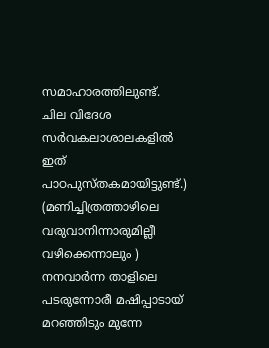സമാഹാരത്തിലുണ്ട്. ചില വിദേശ സർവകലാശാലകളിൽ ഇത് പാഠപുസ്തകമായിട്ടുണ്ട്.)
(മണിച്ചിത്രത്താഴിലെ വരുവാനിന്നാരുമില്ലീ വഴിക്കെന്നാലും )
നനവാർന്ന താളിലെ പടരുന്നോരീ മഷിപ്പാടായ് മറഞ്ഞിടും മുന്നേ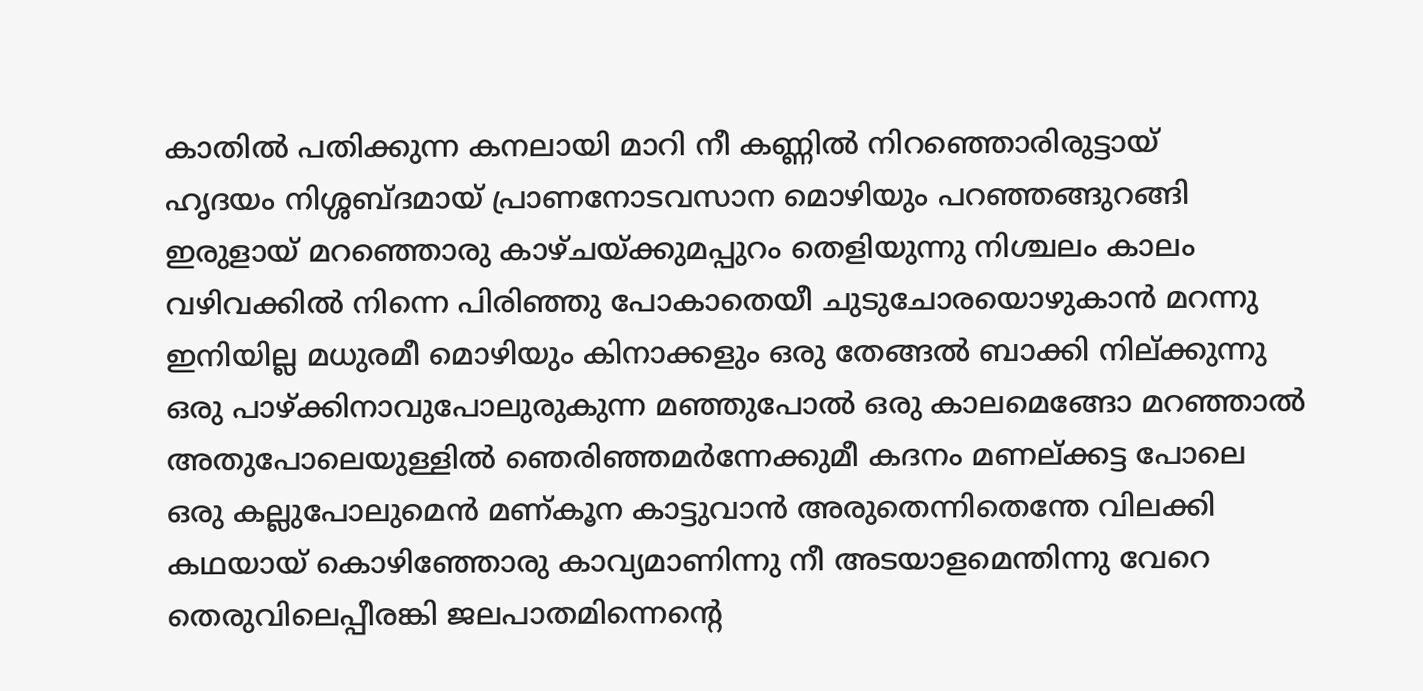കാതിൽ പതിക്കുന്ന കനലായി മാറി നീ കണ്ണിൽ നിറഞ്ഞൊരിരുട്ടായ്
ഹൃദയം നിശ്ശബ്ദമായ് പ്രാണനോടവസാന മൊഴിയും പറഞ്ഞങ്ങുറങ്ങി
ഇരുളായ് മറഞ്ഞൊരു കാഴ്ചയ്ക്കുമപ്പുറം തെളിയുന്നു നിശ്ചലം കാലം
വഴിവക്കിൽ നിന്നെ പിരിഞ്ഞു പോകാതെയീ ചുടുചോരയൊഴുകാൻ മറന്നു
ഇനിയില്ല മധുരമീ മൊഴിയും കിനാക്കളും ഒരു തേങ്ങൽ ബാക്കി നില്ക്കുന്നു
ഒരു പാഴ്ക്കിനാവുപോലുരുകുന്ന മഞ്ഞുപോൽ ഒരു കാലമെങ്ങോ മറഞ്ഞാൽ
അതുപോലെയുള്ളിൽ ഞെരിഞ്ഞമർന്നേക്കുമീ കദനം മണല്ക്കട്ട പോലെ
ഒരു കല്ലുപോലുമെൻ മണ്കൂന കാട്ടുവാൻ അരുതെന്നിതെന്തേ വിലക്കി
കഥയായ് കൊഴിഞ്ഞോരു കാവ്യമാണിന്നു നീ അടയാളമെന്തിന്നു വേറെ
തെരുവിലെപ്പീരങ്കി ജലപാതമിന്നെന്റെ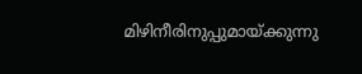മിഴിനീരിനുപ്പുമായ്ക്കുന്നു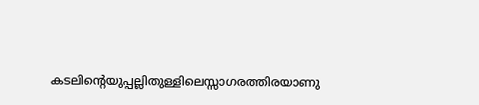കടലിന്റെയുപ്പല്ലിതുള്ളിലെസ്സാഗരത്തിരയാണു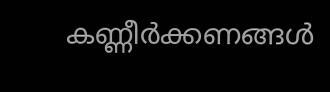കണ്ണീർക്കണങ്ങൾ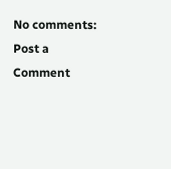No comments:
Post a Comment